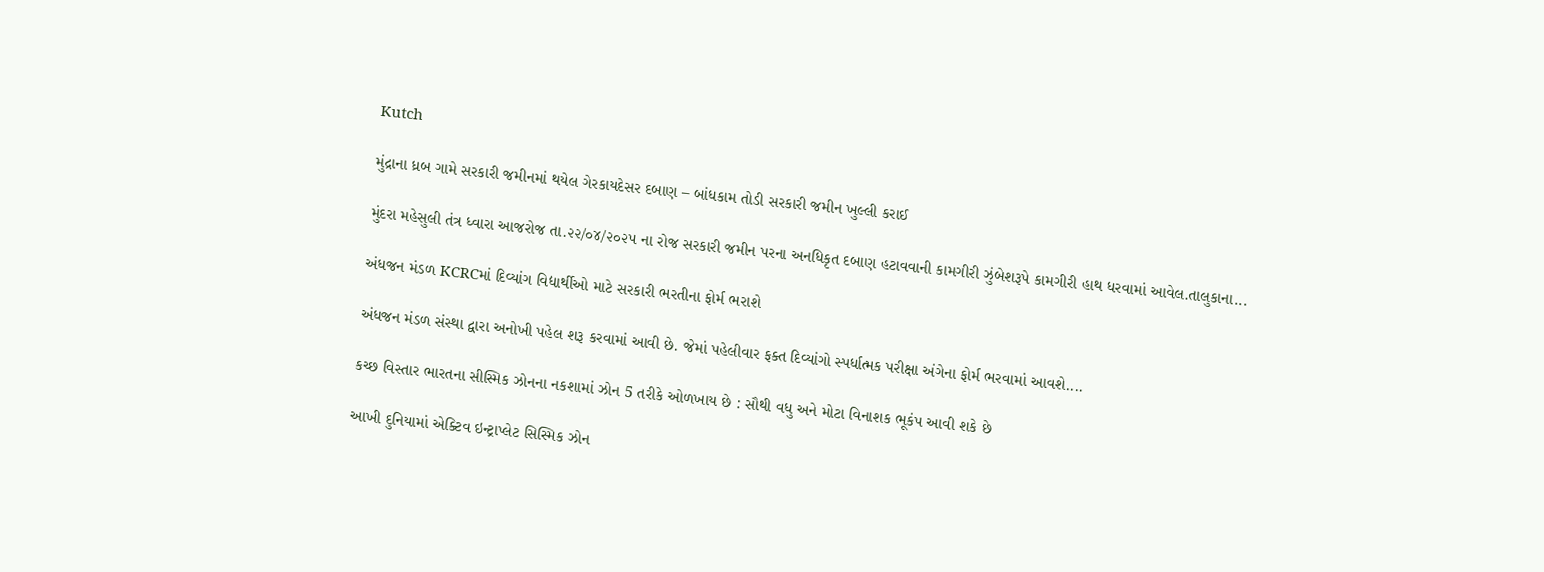Kutch

મુંદ્રાના ધ્રબ ગામે સરકારી જમીનમાં થયેલ ગેરકાયદેસર દબાણ – બાંધકામ તોડી સરકારી જમીન ખુલ્લી કરાઈ

મુંદરા મહેસુલી તંત્ર ધ્વારા આજરોજ તા.૨૨/૦૪/૨૦૨૫ ના રોજ સરકારી જમીન પરના અનધિકૃત દબાણ હટાવવાની કામગીરી ઝુંબેશરૂપે કામગીરી હાથ ધરવામાં આવેલ.તાલુકાના...

અંધજન મંડળ KCRCમાં દિવ્યાંગ વિદ્યાર્થીઓ માટે સરકારી ભરતીના ફોર્મ ભરાશે

અંધજન મંડળ સંસ્થા દ્વારા અનોખી પહેલ શરૂ કરવામાં આવી છે. જેમાં પહેલીવાર ફક્ત દિવ્યાંગો સ્પર્ધાત્મક પરીક્ષા અંગેના ફોર્મ ભરવામાં આવશે....

કચ્છ વિસ્તાર ભારતના સીસ્મિક ઝોનના નકશામાં ઝોન 5 તરીકે ઓળખાય છે : સૌથી વધુ અને મોટા વિનાશક ભૂકંપ આવી શકે છે

આખી દુનિયામાં એક્ટિવ ઇન્ટ્રાપ્લેટ સિસ્મિક ઝોન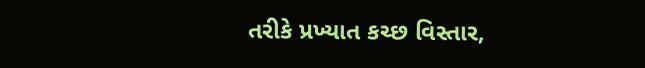તરીકે પ્રખ્યાત કચ્છ વિસ્તાર,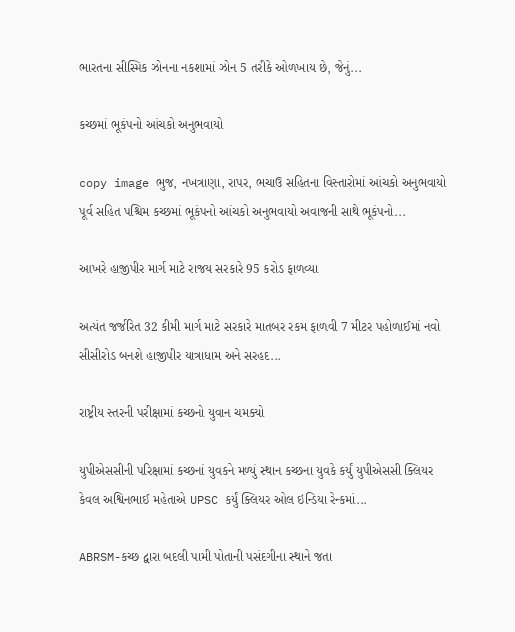ભારતના સીસ્મિક ઝોનના નકશામાં ઝોન 5 તરીકે ઓળખાય છે, જેનું...

કચ્છમાં ભૂકંપનો આંચકો અનુભવાયો

copy image ભુજ, નખત્રાણા, રાપર, ભચાઉ સહિતના વિસ્તારોમાં આંચકો અનુભવાયો પૂર્વ સહિત પશ્ચિમ કચ્છમાં ભૂકંપનો આંચકો અનુભવાયો અવાજની સાથે ભૂકંપનો...

આખરે હાજીપીર માર્ગ માટે રાજય સરકારે 95 કરોડ ફાળવ્યા

અત્યંત જર્જરિત 32 કીમી માર્ગ માટે સરકારે માતબર રકમ ફાળવી 7 મીટર પહોળાઈમાં નવો સીસીરોડ બનશે હાજીપીર યાત્રાધામ અને સરહદ...

રાષ્ટ્રીય સ્તરની પરીક્ષામાં કચ્છનો યુવાન ચમક્યો

યુપીએસસીની પરિક્ષામાં કચ્છનાં યુવકને મળ્યું સ્થાન કચ્છના યુવકે કર્યું યુપીએસસી ક્લિયર કેવલ અશ્વિનભાઈ મહેતાએ UPSC કર્યું ક્લિયર ઓલ ઇન્ડિયા રેન્કમાં...

ABRSM-કચ્છ દ્વારા બદલી પામી પોતાની પસંદગીના સ્થાને જતા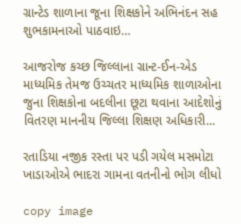ગ્રાન્ટેડ શાળાના જૂના શિક્ષકોને અભિનંદન સહ શુભકામનાઓ પાઠવાઇ…

આજરોજ કચ્છ જિલ્લાના ગ્રાન્ટ-ઈન-એડ માધ્યમિક તેમજ ઉચ્ચતર માધ્યમિક શાળાઓના જુના શિક્ષકોના બદલીના છૂટા થવાના આદેશોનું વિતરણ માનનીય જિલ્લા શિક્ષણ અધિકારી...

રતાડિયા નજીક રસ્તા પર પડી ગયેલ મસમોટા ખાડાઓએ ભાદરા ગામના વતનીનો ભોગ લીધો

copy image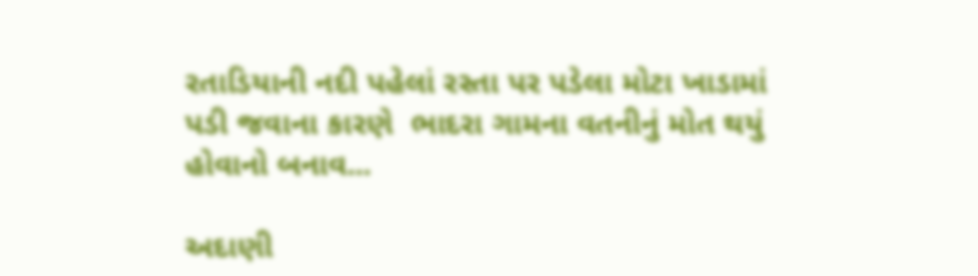રતાડિયાની નદી પહેલાં રસ્તા પર પડેલા મોટા ખાડામાં પડી જવાના કારણે  ભાદરા ગામના વતનીનું મોત થયું હોવાનો બનાવ...

અદાણી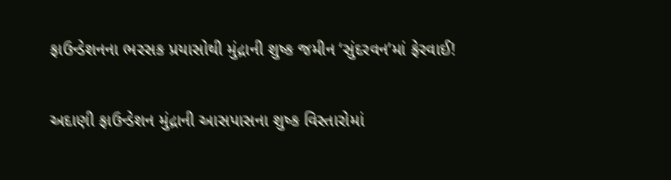ફાઉન્ડેશનના ભરસક પ્રયાસોથી મુંદ્રાની શુષ્ક જમીન ‘સુંદરવન’માં ફેરવાઈ!

અદાણી ફાઉન્ડેશન મુંદ્રાની આસપાસના શુષ્ક વિસ્તારોમાં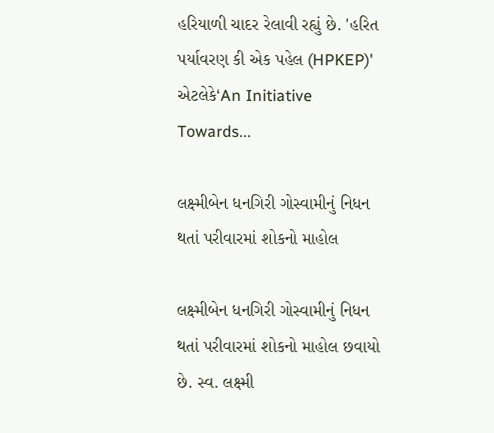હરિયાળી ચાદર રેલાવી રહ્યું છે. 'હરિત પર્યાવરણ કી એક પહેલ (HPKEP)' એટલેકે‘An Initiative Towards...

લક્ષ્મીબેન ધનગિરી ગોસ્વામીનું નિધન થતાં પરીવારમાં શોકનો માહોલ

લક્ષ્મીબેન ધનગિરી ગોસ્વામીનું નિધન થતાં પરીવારમાં શોકનો માહોલ છવાયો છે. સ્વ. લક્ષ્મી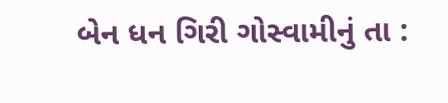બેન ધન ગિરી ગોસ્વામીનું તા :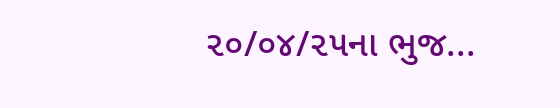૨૦/૦૪/૨૫ના ભુજ...